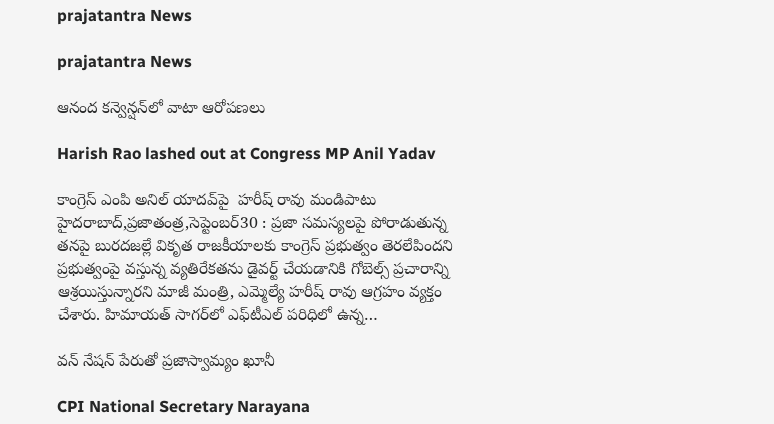prajatantra News

prajatantra News

ఆనంద కన్వెన్షన్‌లో వాటా ఆరోపణలు

Harish Rao lashed out at Congress MP Anil Yadav

కాంగ్రెస్‌ ఎం‌పి అనిల్‌ ‌యాదవ్‌పై  హరీష్‌ ‌రావు మండిపాటు హైదరాబాద్‌,ప్రజాతంత్ర,సెప్టెంబర్‌30 : ప్రజా సమస్యలపై పోరాడుతున్న త‌న‌పై బురదజల్లే వికృత రాజకీయాలకు కాంగ్రెస్‌ ‌ప్రభుత్వం తెరలేపింద‌ని  ప్రభుత్వంపై వస్తున్న వ్యతిరేకతను డైవర్ట్ ‌చేయడానికి గోబెల్స్ ‌ప్రచారాన్ని ఆశ్రయిస్తున్నారని మాజీ మంత్రి, ఎమ్మెల్యే హరీష్‌ ‌రావు ఆగ్రహం వ్యక్తం చేశారు. హిమాయత్‌ ‌సాగర్‌లో ఎఫ్‌టీఎల్‌ ‌పరిధిలో ఉన్న…

వన్‌ ‌నేషన్‌ ‌పేరుతో ప్రజాస్వామ్యం ఖూనీ

CPI National Secretary Narayana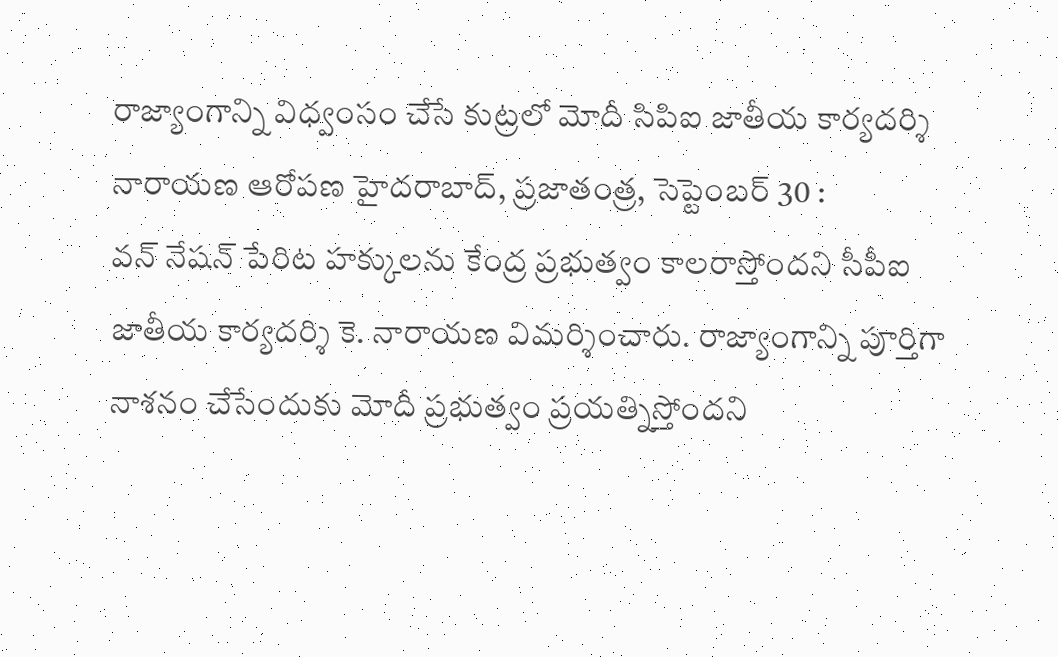రాజ్యాంగాన్ని విధ్వంసం చేసే కుట్రలో మోదీ సిపిఐ జాతీయ కార్యదర్శి నారాయణ ఆరోపణ హైదరాబాద్‌, ప్రజాతంత్ర, సెప్టెంబర్ 30 : వన్‌ ‌నేషన్‌ ‌పేరిట హక్కులను కేంద్ర ప్రభుత్వం కాలరాస్తోందని సీపీఐ జాతీయ కార్యదర్శి కె. నారాయణ విమర్శించారు. రాజ్యాంగాన్ని పూర్తిగా నాశనం చేసేందుకు మోదీ ప్రభుత్వం ప్రయత్నిస్తోంద‌ని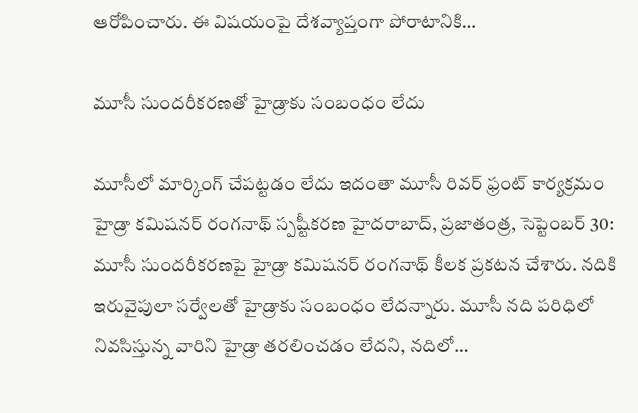ఆరోపించారు. ఈ విషయంపై దేశవ్యాప్తంగా పోరాటానికి…

మూసీ సుందరీకరణతో హైడ్రాకు సంబంధం లేదు

మూసీలో మార్కింగ్‌ ‌చేపట్టడం లేదు ఇదంతా మూసీ రివర్‌ ‌ఫ్రంట్‌ ‌కార్యక్రమం హైడ్రా కమిషనర్‌ ‌రంగనాథ్ స్ప‌ష్టీక‌ర‌ణ‌ ‌హైదరాబాద్‌, ప్రజాతంత్ర, సెప్టెంబర్‌ 30: మూసీ సుందరీకరణపై హైడ్రా కమిషనర్‌ ‌రంగనాథ్‌ ‌కీలక ప్రకటన చేశారు. నదికి ఇరువైపులా సర్వేలతో హైడ్రాకు సంబంధం లేదన్నారు. మూసీ నది పరిధిలో నివసిస్తున్న వారిని హైడ్రా తరలించడం లేదని, నదిలో…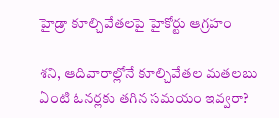హైడ్రా కూల్చివేతలపై హైకోర్టు ఆగ్రహం

శని, ఆదివారాల్లోనే కూల్చివేతల‌ మతలబు ఏంటి ఓనర్లకు త‌గిన‌ సమయం ఇవ్వరా?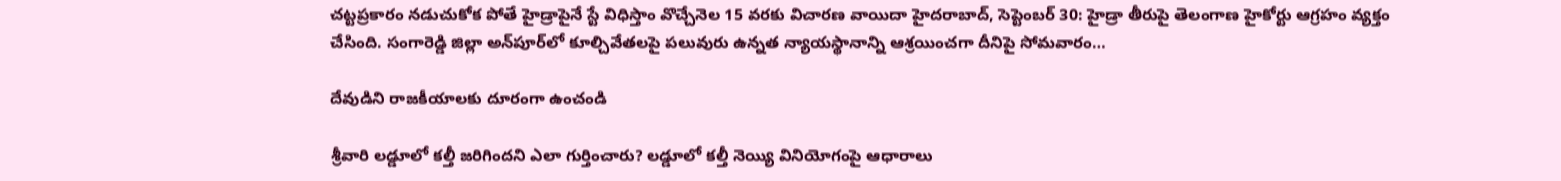చట్టప్రకారం నడుచుకోక పోతే హైడ్రాపైనే స్టే విధిస్తాం వొచ్చేనెల 15 వరకు విచారణ వాయిదా హైదరాబాద్‌, సెప్టెంబర్ 30: హైడ్రా తీరుపై తెలంగాణ హైకోర్టు ఆగ్రహం వ్యక్తం చేసింది. సంగారెడ్డి జిల్లా అన్‌పూర్‌లో కూల్చివేతలపై పలువురు ఉన్నత న్యాయస్థానాన్ని ఆశ్రయించ‌గా దీనిపై సోమవారం…

దేవుడిని రాజకీయాలకు దూరంగా ఉంచండి

శ్రీవారి లడ్డూలో కల్తీ జరిగిందని ఎలా గుర్తించారు? లడ్డూలో కల్తీ నెయ్యి వినియోగంపై ఆధారాలు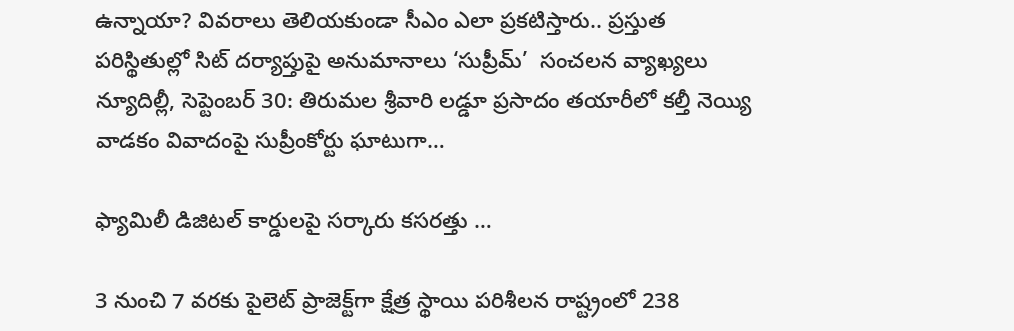ఉన్నాయా? వివరాలు తెలియకుండా సీఎం ఎలా ప్రకటిస్తారు.. ప్రస్తుత పరిస్థితుల్లో సిట్‌ ‌దర్యాప్తుపై అనుమానాలు ‘సుప్రీమ్‌’  సంచలన వ్యాఖ్యలు న్యూదిల్లీ, సెప్టెంబర్ 30: తిరుమల శ్రీవారి లడ్డూ ప్రసాదం తయారీలో కల్తీ నెయ్యి వాడకం వివాదంపై సుప్రీంకోర్టు ఘాటుగా…

ఫ్యామిలీ డిజిట‌ల్ కార్డుల‌పై స‌ర్కారు క‌స‌ర‌త్తు …

3 నుంచి 7 వ‌ర‌కు పైలెట్ ప్రాజెక్ట్‌గా క్షేత్ర స్థాయి ప‌రిశీల‌న‌ రాష్ట్రంలో 238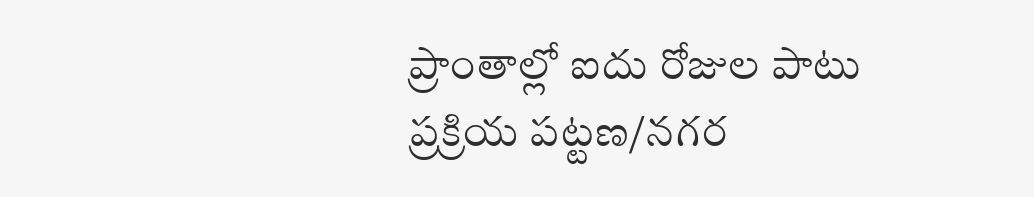ప్రాంతాల్లో ఐదు రోజుల పాటు ప్ర‌క్రియ‌ ప‌ట్ట‌ణ/న‌గ‌ర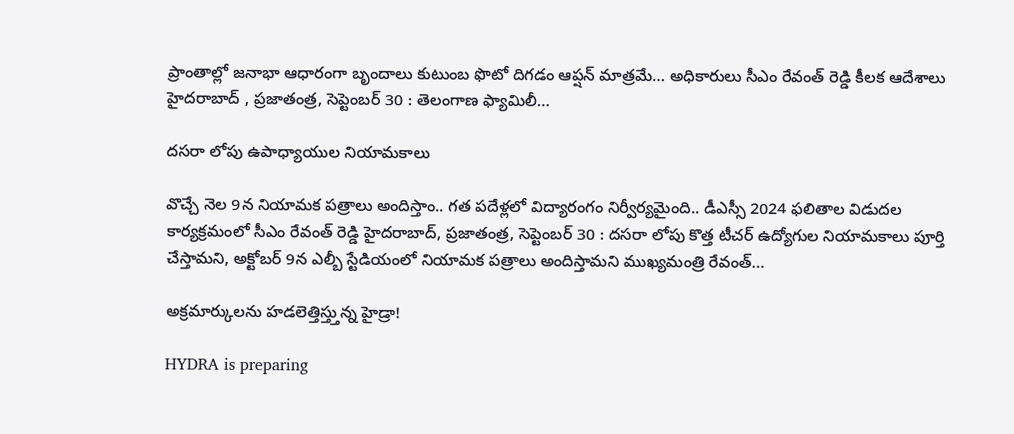ప్రాంతాల్లో జ‌నాభా ఆధారంగా బృందాలు కుటుంబ ఫొటో దిగ‌డం ఆప్ష‌న్ మాత్ర‌మే… అధికారులు సీఎం రేవంత్ రెడ్డి కీల‌క ఆదేశాలు హైద‌రాబాద్ , ప్ర‌జాతంత్ర‌, సెప్టెంబ‌ర్ 30 : తెలంగాణ ఫ్యామిలీ…

ద‌స‌రా లోపు ఉపాధ్యాయుల‌ నియామ‌కాలు

వొచ్చే నెల 9న నియామ‌క ప‌త్రాలు అందిస్తాం.. గ‌త ప‌దేళ్ల‌లో విద్యారంగం నిర్వీర్య‌మైంది.. డీఎస్సీ 2024 ఫ‌లితాల విడుద‌ల కార్య‌క్ర‌మంలో సీఎం రేవంత్ రెడ్డి హైద‌రాబాద్, ప్ర‌జాతంత్ర‌, సెప్టెంబ‌ర్ 30 : దసరా లోపు కొత్త‌ టీచర్ ఉద్యోగుల నియామకాలు పూర్తి చేస్తామ‌ని, అక్టోబర్ 9న ఎల్బీ స్టేడియంలో నియామక పత్రాలు అందిస్తామ‌ని ముఖ్య‌మంత్రి రేవంత్…

అక్రమార్కులను హడలెత్తిస్త్తున్న హైడ్రా!

HYDRA is preparing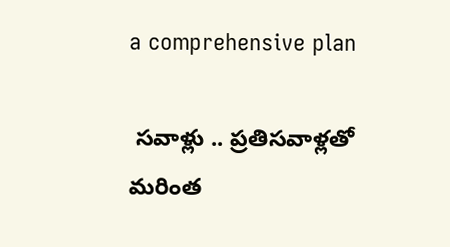a comprehensive plan

 సవాళ్లు .. ప్రతిసవాళ్లతో  మరింత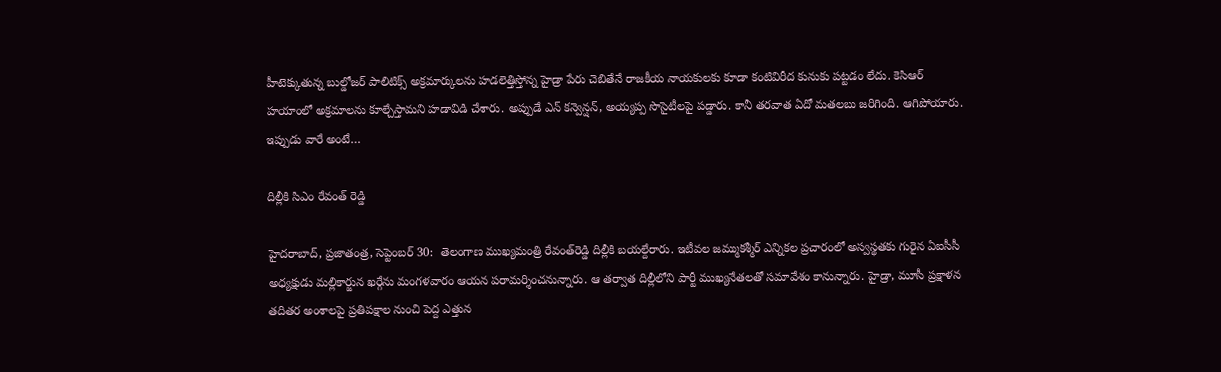హీటెక్కుతున్న బుల్డోజర్‌ పాలిటిక్స్‌ అక్రమార్కులను హడలెత్తిస్తోన్న హైడ్రా పేరు చెబితేనే రాజకీయ నాయకులకు కూడా కంటివిరీద కునుకు పట్టడం లేదు. కెసిఆర్‌ హయాంలో అక్రమాలను కూల్చేస్తామని హడావిడి చేశారు. అప్పుడే ఎన్‌ కన్వెన్షన్‌, అయ్యప్ప సొసైటీలపై పడ్డారు. కానీ తరవాత ఏదో మతలబు జరిగింది. ఆగిపోయారు. ఇప్పుడు వారే అంటే…

దిల్లీకి సిఎం రేవంత్‌ ‌రెడ్డి

హైదరాబాద్‌, ప్రజాతంత్ర, సెప్టెంబర్‌ 30:  తెలంగాణ ముఖ్యమంత్రి రేవంత్‌రెడ్డి దిల్లీకి బయల్దేరారు. ఇటీవల జమ్ముకశ్మీర్‌ ఎన్నికల ప్రచారంలో అస్వస్థతకు గురైన ఏఐసీసీ అధ్యక్షుడు మల్లికార్జున ఖర్గేను మంగళవారం ఆయన పరామర్శించనున్నారు. ఆ తర్వాత దిల్లీలోని పార్టీ ముఖ్యనేతలతో సమావేశం కానున్నారు. హైడ్రా, మూసీ ప్రక్షాళన తదితర అంశాలపై ప్రతిపక్షాల నుంచి పెద్ద ఎత్తున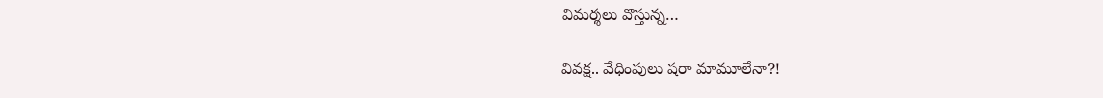విమర్శలు వొస్తున్న…

వివక్ష.. వేధింపులు షరా మామూలేనా?!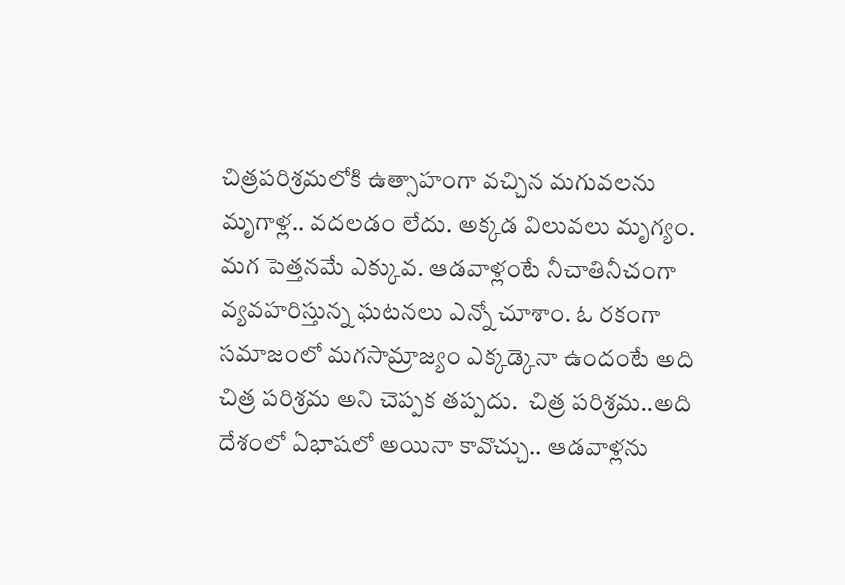చిత్రపరిశ్రమలోకి ఉత్సాహంగా వచ్చిన మగువలను మృగాళ్ల.. వదలడం లేదు. అక్కడ విలువలు మృగ్యం. మగ పెత్తనమే ఎక్కువ. ఆడవాళ్లంటే నీచాతినీచంగా వ్యవహరిస్తున్న ఘటనలు ఎన్నో చూశాం. ఓ రకంగా సమాజంలో మగసామ్రాజ్యం ఎక్కడ్కెనా ఉందంటే అది చిత్ర పరిశ్రమ అని చెప్పక తప్పదు.  చిత్ర పరిశ్రమ..అది దేశంలో ఏభాషలో అయినా కావొచ్చు.. ఆడవాళ్లను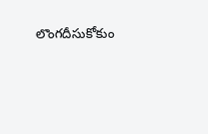లొంగదీసుకోకుం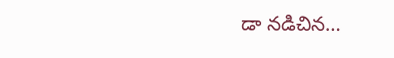డా నడిచిన…